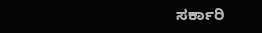ಸರ್ಕಾರಿ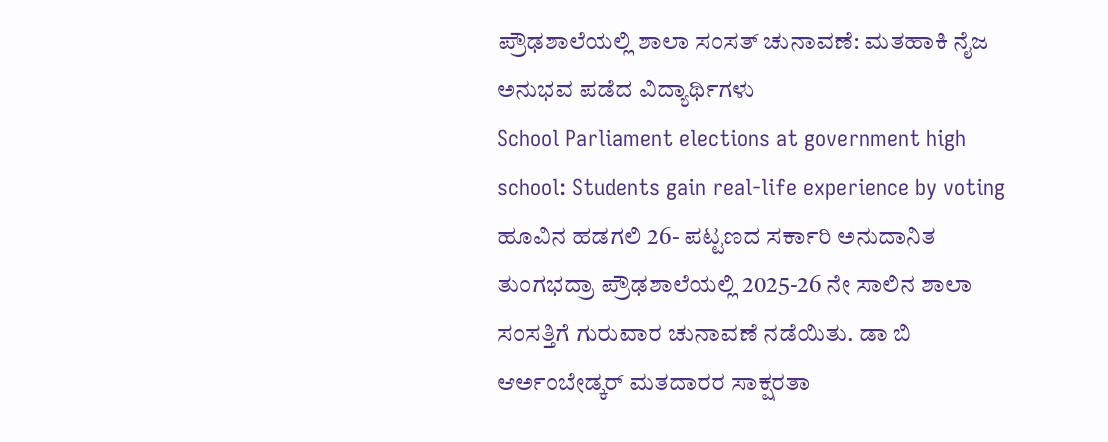ಪ್ರೌಢಶಾಲೆಯಲ್ಲಿ ಶಾಲಾ ಸಂಸತ್ ಚುನಾವಣೆ: ಮತಹಾಕಿ ನೈಜ ಅನುಭವ ಪಡೆದ ವಿದ್ಯಾರ್ಥಿಗಳು
School Parliament elections at government high school: Students gain real-life experience by voting
ಹೂವಿನ ಹಡಗಲಿ 26- ಪಟ್ಟಣದ ಸರ್ಕಾರಿ ಅನುದಾನಿತ ತುಂಗಭದ್ರಾ ಪ್ರೌಢಶಾಲೆಯಲ್ಲಿ 2025-26 ನೇ ಸಾಲಿನ ಶಾಲಾ ಸಂಸತ್ತಿಗೆ ಗುರುವಾರ ಚುನಾವಣೆ ನಡೆಯಿತು. ಡಾ ಬಿ ಆರ್ಅಂಬೇಡ್ಕರ್ ಮತದಾರರ ಸಾಕ್ಷರತಾ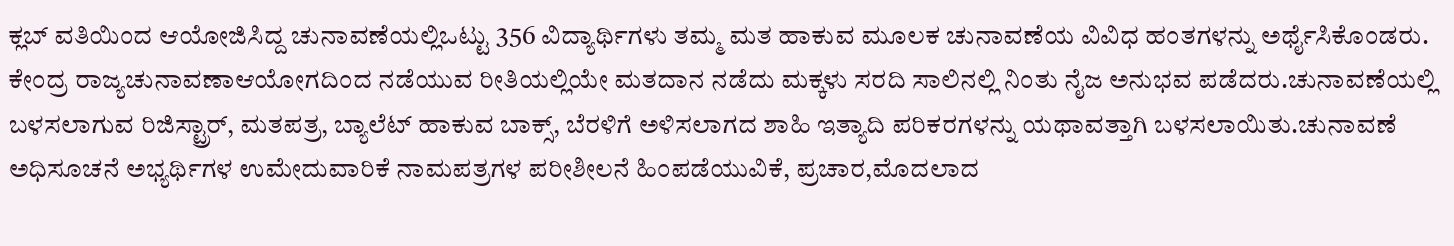ಕ್ಲಬ್ ವತಿಯಿಂದ ಆಯೋಜಿಸಿದ್ದ ಚುನಾವಣೆಯಲ್ಲಿಒಟ್ಟು 356 ವಿದ್ಯಾರ್ಥಿಗಳು ತಮ್ಮ ಮತ ಹಾಕುವ ಮೂಲಕ ಚುನಾವಣೆಯ ವಿವಿಧ ಹಂತಗಳನ್ನು ಅರ್ಥೈಸಿಕೊಂಡರು.
ಕೇಂದ್ರ ರಾಜ್ಯಚುನಾವಣಾಆಯೋಗದಿಂದ ನಡೆಯುವ ರೀತಿಯಲ್ಲಿಯೇ ಮತದಾನ ನಡೆದು ಮಕ್ಕಳು ಸರದಿ ಸಾಲಿನಲ್ಲಿ ನಿಂತು ನೈಜ ಅನುಭವ ಪಡೆದರು.ಚುನಾವಣೆಯಲ್ಲಿ ಬಳಸಲಾಗುವ ರಿಜಿಸ್ಟ್ರಾರ್, ಮತಪತ್ರ, ಬ್ಯಾಲೆಟ್ ಹಾಕುವ ಬಾಕ್ಸ್, ಬೆರಳಿಗೆ ಅಳಿಸಲಾಗದ ಶಾಹಿ ಇತ್ಯಾದಿ ಪರಿಕರಗಳನ್ನು ಯಥಾವತ್ತಾಗಿ ಬಳಸಲಾಯಿತು.ಚುನಾವಣೆ ಅಧಿಸೂಚನೆ ಅಭ್ಯರ್ಥಿಗಳ ಉಮೇದುವಾರಿಕೆ ನಾಮಪತ್ರಗಳ ಪರೀಶೀಲನೆ ಹಿಂಪಡೆಯುವಿಕೆ, ಪ್ರಚಾರ,ಮೊದಲಾದ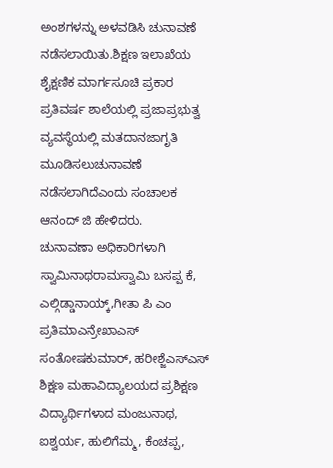ಅಂಶಗಳನ್ನು ಅಳವಡಿಸಿ ಚುನಾವಣೆ ನಡೆಸಲಾಯಿತು.ಶಿಕ್ಷಣ ಇಲಾಖೆಯ ಶೈಕ್ಷಣಿಕ ಮಾರ್ಗಸೂಚಿ ಪ್ರಕಾರ ಪ್ರತಿವರ್ಷ ಶಾಲೆಯಲ್ಲಿ ಪ್ರಜಾಪ್ರಭುತ್ವ ವ್ಯವಸ್ಥೆಯಲ್ಲಿ ಮತದಾನಜಾಗೃತಿ ಮೂಡಿಸಲುಚುನಾವಣೆ ನಡೆಸಲಾಗಿದೆಎಂದು ಸಂಚಾಲಕ ಆನಂದ್ ಜಿ ಹೇಳಿದರು.
ಚುನಾವಣಾ ಅಧಿಕಾರಿಗಳಾಗಿ ಸ್ವಾಮಿನಾಥರಾಮಸ್ವಾಮಿ ಬಸಪ್ಪ ಕೆ, ಎಲ್ಗಿಡ್ಡಾನಾಯ್ಕ್,ಗೀತಾ ಪಿ ಎಂ ಪ್ರತಿಮಾಎನ್ರೇಖಾಎಸ್ ಸಂತೋಷಕುಮಾರ್, ಹರೀಶ್ಜೆಎಸ್ಎಸ್ ಶಿಕ್ಷಣ ಮಹಾವಿದ್ಯಾಲಯದ ಪ್ರಶಿಕ್ಷಣ ವಿದ್ಯಾರ್ಥಿಗಳಾದ ಮಂಜುನಾಥ, ಐಶ್ವರ್ಯ, ಹುಲಿಗೆಮ್ಮ, ಕೆಂಚಪ್ಪ,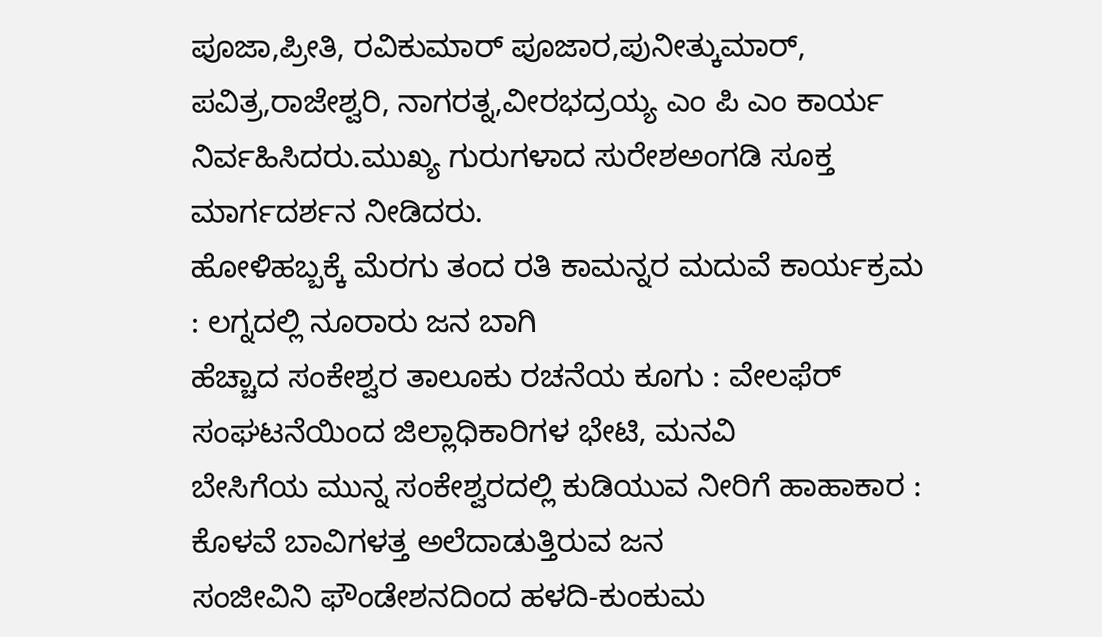ಪೂಜಾ,ಪ್ರೀತಿ, ರವಿಕುಮಾರ್ ಪೂಜಾರ,ಪುನೀತ್ಕುಮಾರ್, ಪವಿತ್ರ,ರಾಜೇಶ್ವರಿ, ನಾಗರತ್ನ,ವೀರಭದ್ರಯ್ಯ ಎಂ ಪಿ ಎಂ ಕಾರ್ಯ ನಿರ್ವಹಿಸಿದರು.ಮುಖ್ಯ ಗುರುಗಳಾದ ಸುರೇಶಅಂಗಡಿ ಸೂಕ್ತ ಮಾರ್ಗದರ್ಶನ ನೀಡಿದರು.
ಹೋಳಿಹಬ್ಬಕ್ಕೆ ಮೆರಗು ತಂದ ರತಿ ಕಾಮನ್ನರ ಮದುವೆ ಕಾರ್ಯಕ್ರಮ : ಲಗ್ನದಲ್ಲಿ ನೂರಾರು ಜನ ಬಾಗಿ
ಹೆಚ್ಚಾದ ಸಂಕೇಶ್ವರ ತಾಲೂಕು ರಚನೆಯ ಕೂಗು : ವೇಲಫೆರ್ ಸಂಘಟನೆಯಿಂದ ಜಿಲ್ಲಾಧಿಕಾರಿಗಳ ಭೇಟಿ, ಮನವಿ
ಬೇಸಿಗೆಯ ಮುನ್ನ ಸಂಕೇಶ್ವರದಲ್ಲಿ ಕುಡಿಯುವ ನೀರಿಗೆ ಹಾಹಾಕಾರ : ಕೊಳವೆ ಬಾವಿಗಳತ್ತ ಅಲೆದಾಡುತ್ತಿರುವ ಜನ
ಸಂಜೀವಿನಿ ಫೌಂಡೇಶನದಿಂದ ಹಳದಿ-ಕುಂಕುಮ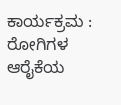ಕಾರ್ಯಕ್ರಮ : ರೋಗಿಗಳ ಆರೈಕೆಯ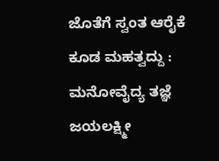ಜೊತೆಗೆ ಸ್ವಂತ ಆರೈಕೆ ಕೂಡ ಮಹತ್ವದ್ದು : ಮನೋವೈದ್ಯ ತಜ್ಞೆ ಜಯಲಕ್ಷ್ಮೀ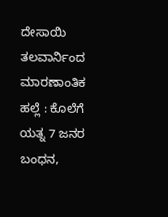ದೇಸಾಯಿ
ತಲವಾರ್ನಿಂದ ಮಾರಣಾಂತಿಕ ಹಲ್ಲೆ : ಕೊಲೆಗೆ ಯತ್ನ 7 ಜನರ ಬಂಧನ,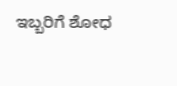ಇಬ್ಬರಿಗೆ ಶೋಧ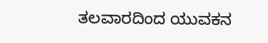ತಲವಾರದಿಂದ ಯುವಕನ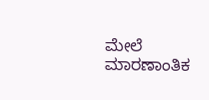ಮೇಲೆ ಮಾರಣಾಂತಿಕ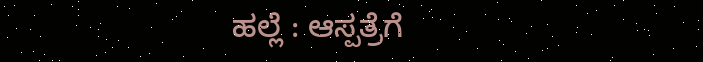ಹಲ್ಲೆ : ಆಸ್ಪತ್ರೆಗೆ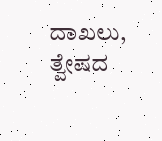ದಾಖಲು, ತ್ವೇಷದ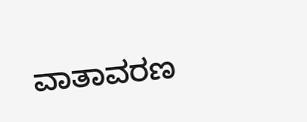ವಾತಾವರಣ